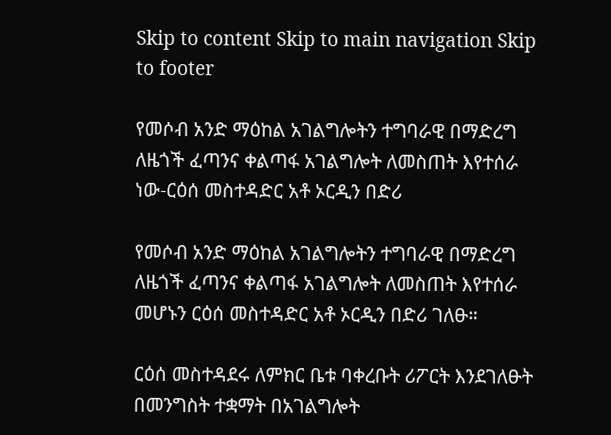Skip to content Skip to main navigation Skip to footer

የመሶብ አንድ ማዕከል አገልግሎትን ተግባራዊ በማድረግ ለዜጎች ፈጣንና ቀልጣፋ አገልግሎት ለመስጠት እየተሰራ ነው-ርዕሰ መስተዳድር አቶ ኦርዲን በድሪ

የመሶብ አንድ ማዕከል አገልግሎትን ተግባራዊ በማድረግ ለዜጎች ፈጣንና ቀልጣፋ አገልግሎት ለመስጠት እየተሰራ መሆኑን ርዕሰ መስተዳድር አቶ ኦርዲን በድሪ ገለፁ።

ርዕሰ መስተዳደሩ ለምክር ቤቱ ባቀረቡት ሪፖርት እንደገለፁት በመንግስት ተቋማት በአገልግሎት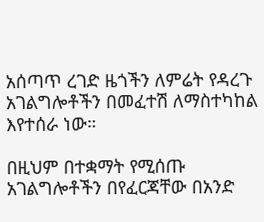አሰጣጥ ረገድ ዜጎችን ለምሬት የዳረጉ አገልግሎቶችን በመፈተሽ ለማስተካከል እየተሰራ ነው።

በዚህም በተቋማት የሚሰጡ አገልግሎቶችን በየፈርጃቸው በአንድ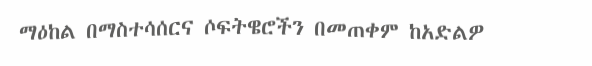ማዕከል በማስተሳሰርና ሶፍትዌሮችን በመጠቀም ከአድልዎ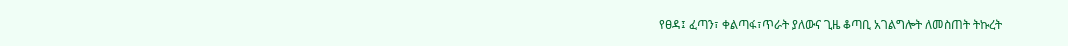የፀዳ፤ ፈጣን፣ ቀልጣፋ፣ጥራት ያለውና ጊዜ ቆጣቢ አገልግሎት ለመስጠት ትኩረት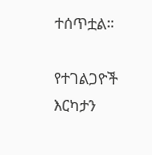ተሰጥቷል።

የተገልጋዮች እርካታን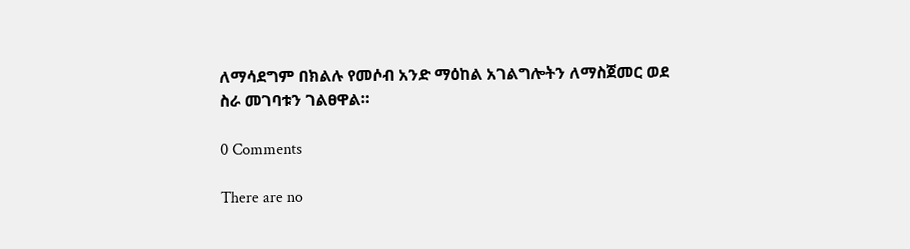ለማሳደግም በክልሉ የመሶብ አንድ ማዕከል አገልግሎትን ለማስጀመር ወደ ስራ መገባቱን ገልፀዋል።

0 Comments

There are no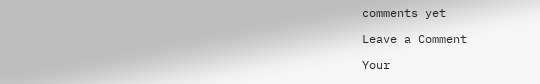comments yet

Leave a Comment

Your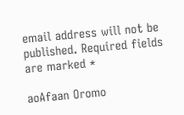email address will not be published. Required fields are marked *

aoAfaan Oromo